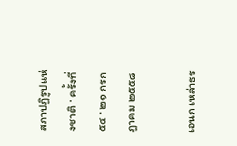สภาปฏิรูปแห่งชาติ · ครั้งที่ ๕๔ · ๒๑ กรกฎาคม ๒๕๕๘

เอนก เหล่าธร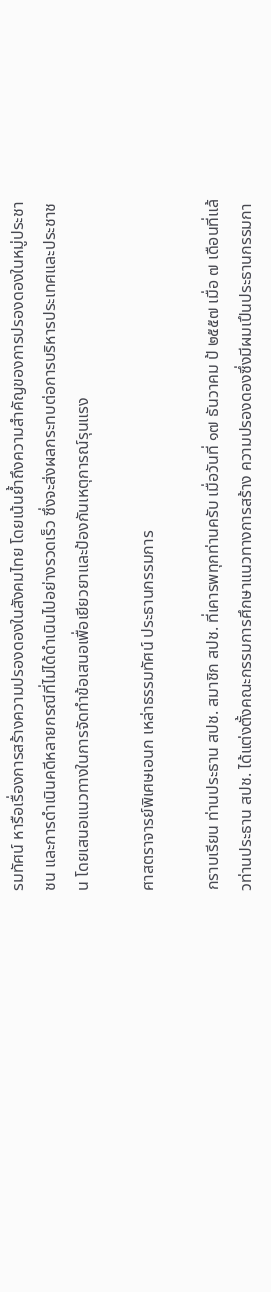รมทัศน์ หารือเรื่องการสร้างความปรองดองในสังคมไทย โดยเน้นย้ำถึงความสำคัญของการปรองดองในหมู่ประชาชน และการดําเนินคดีหลายกรณีที่ไม่ได้ดำเนินไปอย่างรวดเร็ว ซึ่งจะส่งผลกระทบต่อการบริหารประเทศและประชาชน โดยเสนอแนวทางในการจัดทําข้อเสนอเพื่อเยียวยาและป้องกันเหตุการณ์รุนแรง

ศาสตราจารย์พิเศษเอนก เหล่าธรรมทัศน์ ประธานกรรมการ

กราบเรียน ท่านประธาน สปช. สมาชิก สปช. ที่เคารพทุกท่านครับ เมื่อวันที่ ๑๗ ธันวาคม ป้ ๒๕๕๗ เมื่อ ๗ เดือนที่แล้วท่านประธาน สปช. ได้แต่งตั้งคณะกรรมการศึกษาแนวทางการสร้าง ความปรองดองซึ่งมีผมเปึนประธานกรรมกา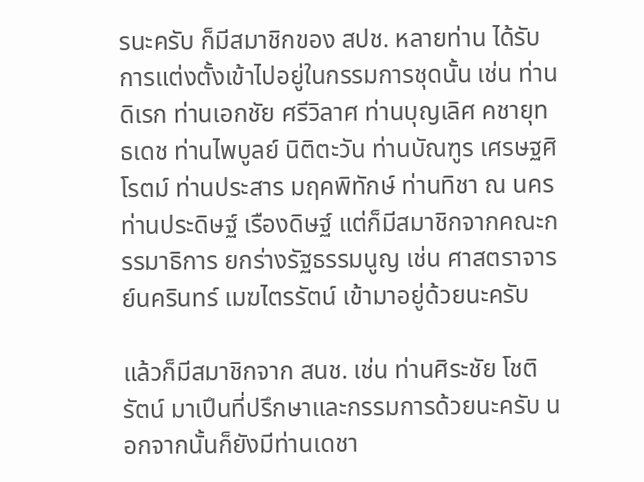รนะครับ ก็มีสมาชิกของ สปช. หลายท่าน ได้รับการแต่งตั้งเข้าไปอยู่ในกรรมการชุดนั้น เช่น ท่านดิเรก ท่านเอกชัย ศรีวิลาศ ท่านบุญเลิศ คชายุทธเดช ท่านไพบูลย์ นิติตะวัน ท่านบัณฑูร เศรษฐศิโรตม์ ท่านประสาร มฤคพิทักษ์ ท่านทิชา ณ นคร ท่านประดิษฐ์ เรืองดิษฐ์ แต่ก็มีสมาชิกจากคณะกรรมาธิการ ยกร่างรัฐธรรมนูญ เช่น ศาสตราจารย์นครินทร์ เมฆไตรรัตน์ เข้ามาอยู่ด้วยนะครับ

แล้วก็มีสมาชิกจาก สนช. เช่น ท่านศิระชัย โชติรัตน์ มาเปึนที่ปรึกษาและกรรมการด้วยนะครับ นอกจากนั้นก็ยังมีท่านเดชา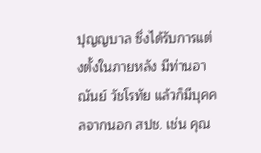ปุญญบาล ซึ่งได้รับการแต่งตั้งในภายหลัง มีท่านอาณันย์ วัชโรทัย แล้วก็มีบุคคลจากนอก สปช. เช่น คุณ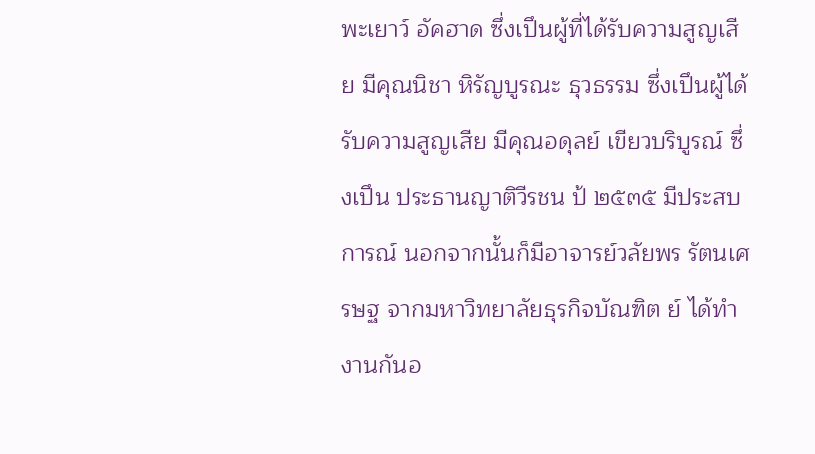พะเยาว์ อัคฮาด ซึ่งเปึนผู้ที่ได้รับความสูญเสีย มีคุณนิชา หิรัญบูรณะ ธุวธรรม ซึ่งเปึนผู้ได้รับความสูญเสีย มีคุณอดุลย์ เขียวบริบูรณ์ ซึ่งเปึน ประธานญาติวีรชน ป้ ๒๕๓๕ มีประสบการณ์ นอกจากนั้นก็มีอาจารย์วลัยพร รัตนเศรษฐ จากมหาวิทยาลัยธุรกิจบัณฑิต ย์ ได้ทํางานกันอ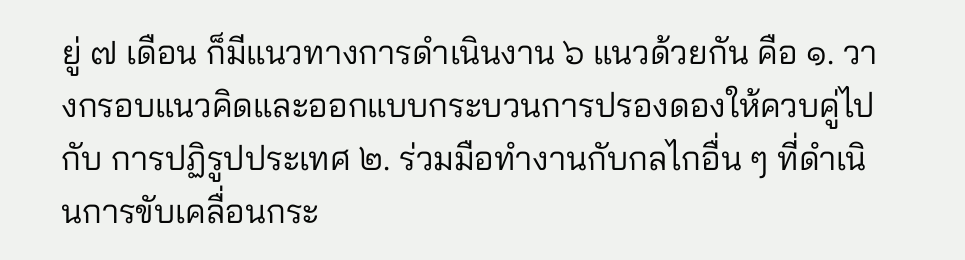ยู่ ๗ เดือน ก็มีแนวทางการดําเนินงาน ๖ แนวด้วยกัน คือ ๑. วางกรอบแนวคิดและออกแบบกระบวนการปรองดองให้ควบคู่ไปกับ การปฏิรูปประเทศ ๒. ร่วมมือทํางานกับกลไกอื่น ๆ ที่ดําเนินการขับเคลื่อนกระ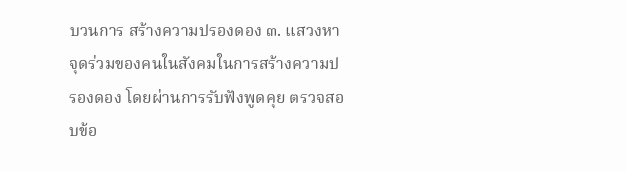บวนการ สร้างความปรองดอง ๓. แสวงหาจุดร่วมของคนในสังคมในการสร้างความปรองดอง โดยผ่านการรับฟังพูดคุย ตรวจสอบข้อ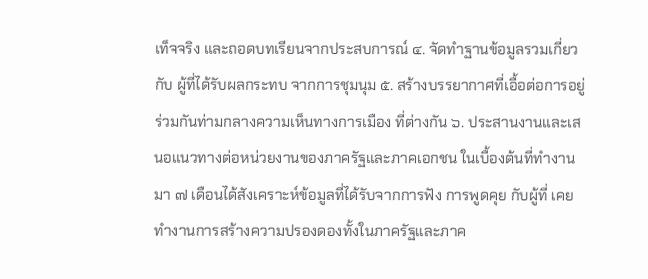เท็จจริง และถอดบทเรียนจากประสบการณ์ ๔. จัดทําฐานข้อมูลรวมเกี่ยวกับ ผู้ที่ได้รับผลกระทบ จากการชุมนุม ๕. สร้างบรรยากาศที่เอื้อต่อการอยู่ร่วมกันท่ามกลางความเห็นทางการเมือง ที่ต่างกัน ๖. ประสานงานและเสนอแนวทางต่อหน่วยงานของภาครัฐและภาคเอกชน ในเบื้องต้นที่ทํางานมา ๗ เดือนได้สังเคราะห์ข้อมูลที่ได้รับจากการฟัง การพูดคุย กับผู้ที่ เคยทํางานการสร้างความปรองดองทั้งในภาครัฐและภาค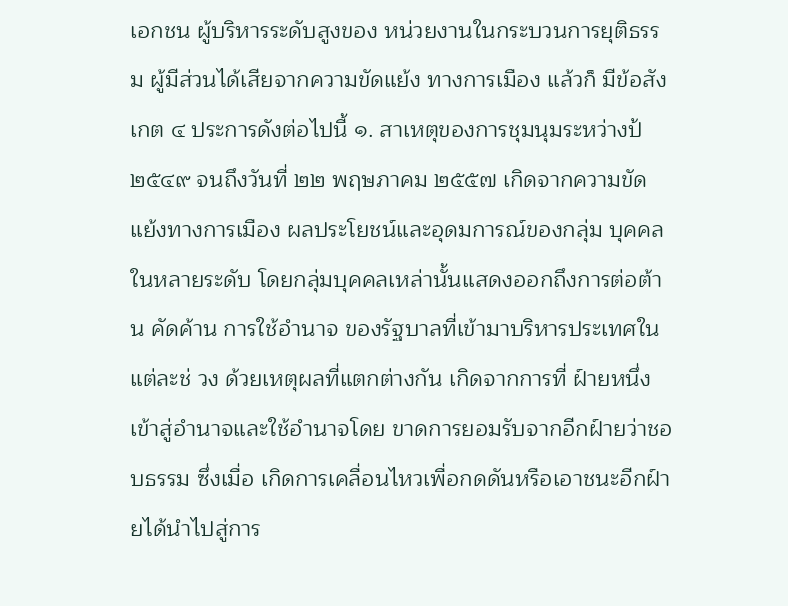เอกชน ผู้บริหารระดับสูงของ หน่วยงานในกระบวนการยุติธรรม ผู้มีส่วนได้เสียจากความขัดแย้ง ทางการเมือง แล้วก็ มีข้อสังเกต ๔ ประการดังต่อไปนี้ ๑. สาเหตุของการชุมนุมระหว่างป้ ๒๕๔๙ จนถึงวันที่ ๒๒ พฤษภาคม ๒๕๕๗ เกิดจากความขัดแย้งทางการเมือง ผลประโยชน์และอุดมการณ์ของกลุ่ม บุคคลในหลายระดับ โดยกลุ่มบุคคลเหล่านั้นแสดงออกถึงการต่อต้าน คัดค้าน การใช้อํานาจ ของรัฐบาลที่เข้ามาบริหารประเทศในแต่ละช่ วง ด้วยเหตุผลที่แตกต่างกัน เกิดจากการที่ ฝ์ายหนึ่งเข้าสู่อํานาจและใช้อํานาจโดย ขาดการยอมรับจากอีกฝ์ายว่าชอบธรรม ซึ่งเมื่อ เกิดการเคลื่อนไหวเพื่อกดดันหรือเอาชนะอีกฝ์ายได้นําไปสู่การ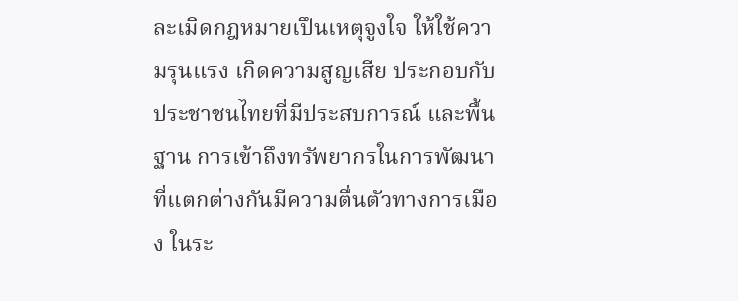ละเมิดกฎหมายเปึนเหตุจูงใจ ให้ใช้ความรุนแรง เกิดความสูญเสีย ประกอบกับประชาชนไทยที่มีประสบการณ์ และพื้นฐาน การเข้าถึงทรัพยากรในการพัฒนา ที่แตกต่างกันมีความตื่นตัวทางการเมือง ในระ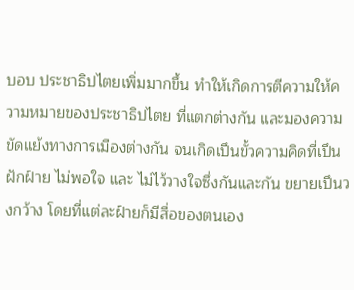บอบ ประชาธิปไตยเพิ่มมากขึ้น ทําให้เกิดการตีความให้ความหมายของประชาธิปไตย ที่แตกต่างกัน และมองความขัดแย้งทางการเมืองต่างกัน จนเกิดเปึนขั้วความคิดที่เปึนฝักฝ์าย ไม่พอใจ และ ไม่ไว้วางใจซึ่งกันและกัน ขยายเปึนวงกว้าง โดยที่แต่ละฝ์ายก็มีสื่อของตนเอง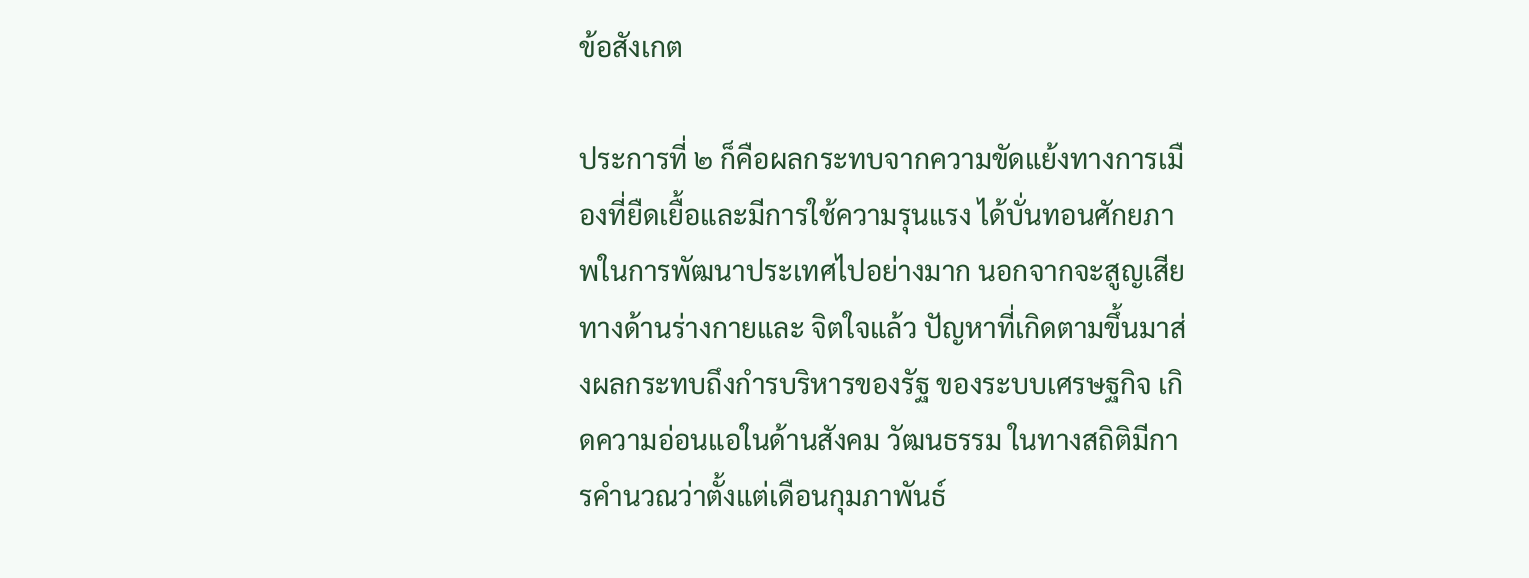ข้อสังเกต

ประการที่ ๒ ก็คือผลกระทบจากความขัดแย้งทางการเมืองที่ยืดเยื้อและมีการใช้ความรุนแรง ได้บั่นทอนศักยภาพในการพัฒนาประเทศไปอย่างมาก นอกจากจะสูญเสียทางด้านร่างกายและ จิตใจแล้ว ปัญหาที่เกิดตามขึ้นมาส่งผลกระทบถึงกำรบริหารของรัฐ ของระบบเศรษฐกิจ เกิดความอ่อนแอในด้านสังคม วัฒนธรรม ในทางสถิติมีการคํานวณว่าตั้งแต่เดือนกุมภาพันธ์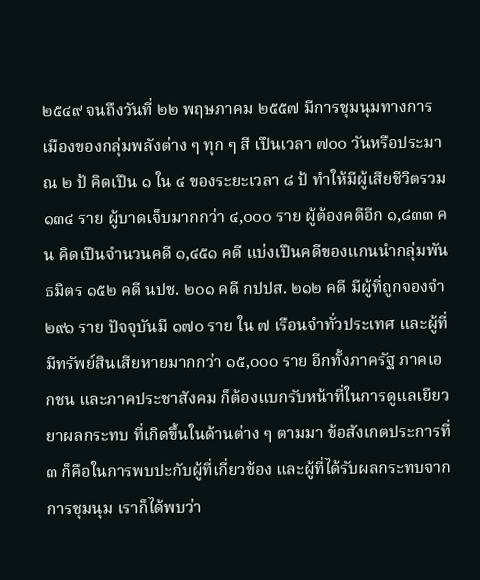๒๕๔๙ จนถึงวันที่ ๒๒ พฤษภาคม ๒๕๕๗ มีการชุมนุมทางการเมืองของกลุ่มพลังต่าง ๆ ทุก ๆ สี เปึนเวลา ๗๐๐ วันหรือประมาณ ๒ ป้ คิดเปึน ๑ ใน ๔ ของระยะเวลา ๘ ป้ ทําให้มีผู้เสียชีวิตรวม ๑๓๔ ราย ผู้บาดเจ็บมากกว่า ๔,๐๐๐ ราย ผู้ต้องคดีอีก ๑,๘๓๓ คน คิดเปึนจํานวนคดี ๑,๔๕๑ คดี แบ่งเปึนคดีของแกนนํากลุ่มพันธมิตร ๑๕๒ คดี นปช. ๒๐๑ คดี กปปส. ๒๑๒ คดี มีผู้ที่ถูกจองจํา ๒๙๑ ราย ปัจจุบันมี ๑๗๐ ราย ใน ๗ เรือนจําทั่วประเทศ และผู้ที่มีทรัพย์สินเสียหายมากกว่า ๑๕,๐๐๐ ราย อีกทั้งภาครัฐ ภาคเอกชน และภาคประชาสังคม ก็ต้องแบกรับหน้าที่ในการดูแลเยียวยาผลกระทบ ที่เกิดขึ้นในด้านต่าง ๆ ตามมา ข้อสังเกตประการที่ ๓ ก็คือในการพบปะกับผู้ที่เกี่ยวข้อง และผู้ที่ได้รับผลกระทบจากการชุมนุม เราก็ได้พบว่า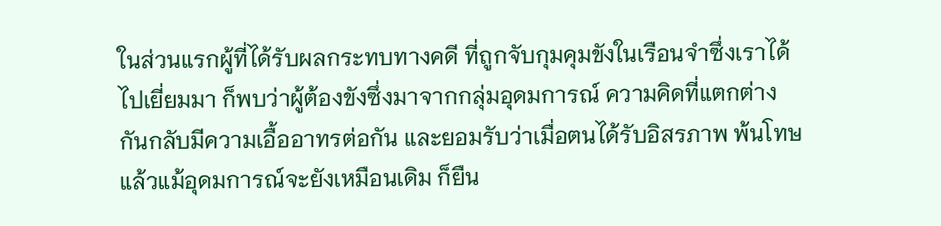ในส่วนแรกผู้ที่ได้รับผลกระทบทางคดี ที่ถูกจับกุมคุมขังในเรือนจําซึ่งเราได้ไปเยี่ยมมา ก็พบว่าผู้ต้องขังซึ่งมาจากกลุ่มอุดมการณ์ ความคิดที่แตกต่างกันกลับมีความเอื้ออาทรต่อกัน และยอมรับว่าเมื่อตนได้รับอิสรภาพ พ้นโทษแล้วแม้อุดมการณ์จะยังเหมือนเดิม ก็ยืน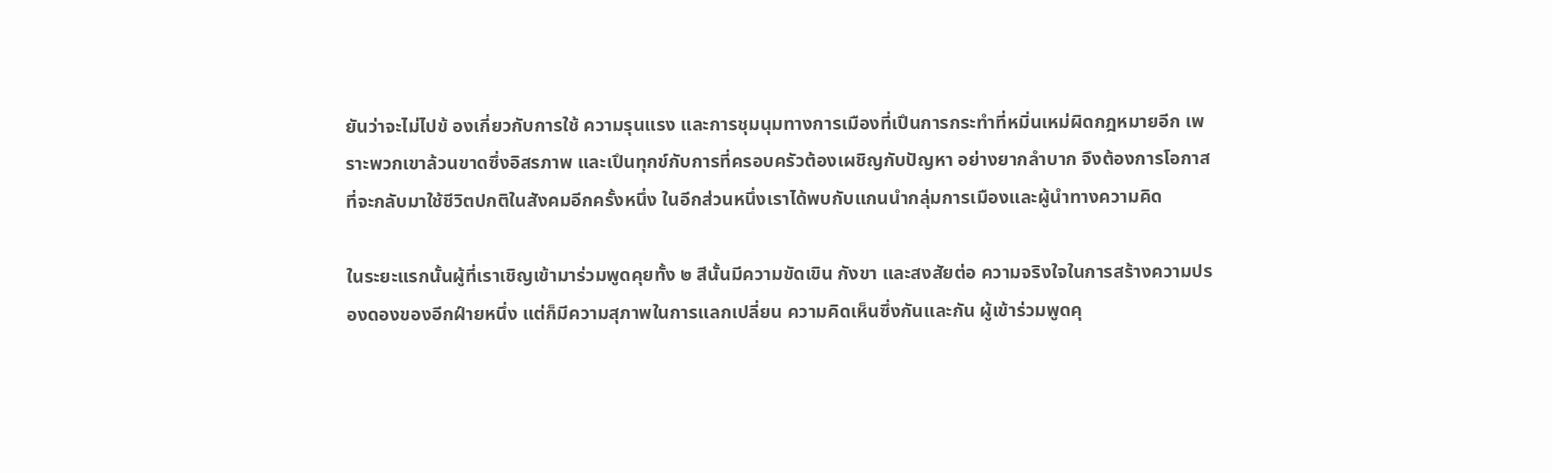ยันว่าจะไม่ไปข้ องเกี่ยวกับการใช้ ความรุนแรง และการชุมนุมทางการเมืองที่เปึนการกระทําที่หมิ่นเหม่ผิดกฎหมายอีก เพราะพวกเขาล้วนขาดซึ่งอิสรภาพ และเปึนทุกข์กับการที่ครอบครัวต้องเผชิญกับปัญหา อย่างยากลําบาก จึงต้องการโอกาสที่จะกลับมาใช้ชีวิตปกติในสังคมอีกครั้งหนึ่ง ในอีกส่วนหนึ่งเราได้พบกับแกนนํากลุ่มการเมืองและผู้นําทางความคิด

ในระยะแรกนั้นผู้ที่เราเชิญเข้ามาร่วมพูดคุยทั้ง ๒ สีนั้นมีความขัดเขิน กังขา และสงสัยต่อ ความจริงใจในการสร้างความปรองดองของอีกฝ์ายหนึ่ง แต่ก็มีความสุภาพในการแลกเปลี่ยน ความคิดเห็นซึ่งกันและกัน ผู้เข้าร่วมพูดคุ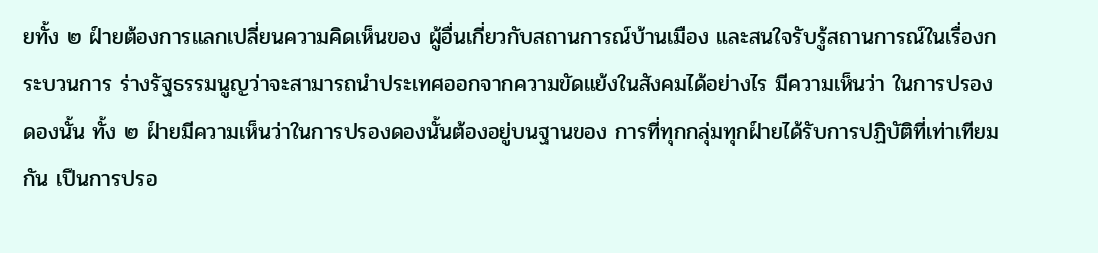ยทั้ง ๒ ฝ์ายต้องการแลกเปลี่ยนความคิดเห็นของ ผู้อื่นเกี่ยวกับสถานการณ์บ้านเมือง และสนใจรับรู้สถานการณ์ในเรื่องกระบวนการ ร่างรัฐธรรมนูญว่าจะสามารถนําประเทศออกจากความขัดแย้งในสังคมได้อย่างไร มีความเห็นว่า ในการปรองดองนั้น ทั้ง ๒ ฝ์ายมีความเห็นว่าในการปรองดองนั้นต้องอยู่บนฐานของ การที่ทุกกลุ่มทุกฝ์ายได้รับการปฏิบัติที่เท่าเทียมกัน เปึนการปรอ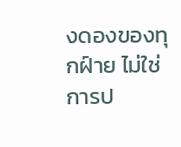งดองของทุกฝ์าย ไม่ใช่การป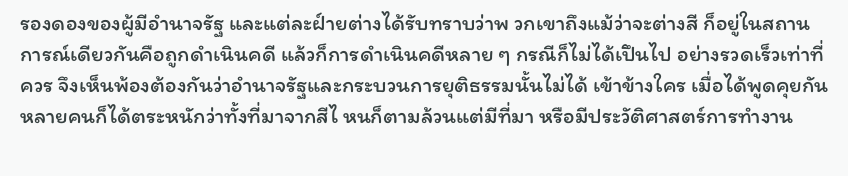รองดองของผู้มีอํานาจรัฐ และแต่ละฝ์ายต่างได้รับทราบว่าพ วกเขาถึงแม้ว่าจะต่างสี ก็อยู่ในสถานการณ์เดียวกันคือถูกดําเนินคดี แล้วก็การดําเนินคดีหลาย ๆ กรณีก็ไม่ได้เปึนไป อย่างรวดเร็วเท่าที่ควร จึงเห็นพ้องต้องกันว่าอํานาจรัฐและกระบวนการยุติธรรมนั้นไม่ได้ เข้าข้างใคร เมื่อได้พูดคุยกันหลายคนก็ได้ตระหนักว่าทั้งที่มาจากสีไ หนก็ตามล้วนแต่มีที่มา หรือมีประวัติศาสตร์การทํางาน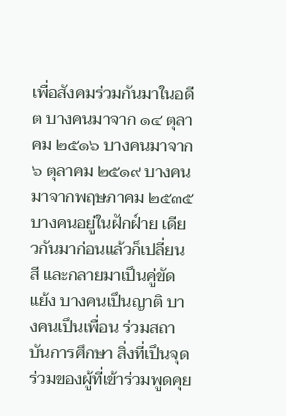เพื่อสังคมร่วมกันมาในอดีต บางคนมาจาก ๑๔ ตุลาคม ๒๕๑๖ บางคนมาจาก ๖ ตุลาคม ๒๕๑๙ บางคนมาจากพฤษภาคม ๒๕๓๕ บางคนอยู่ในฝักฝ์าย เดียวกันมาก่อนแล้วก็เปลี่ยนสี และกลายมาเปึนคู่ขัดแย้ง บางคนเปึนญาติ บางคนเปึนเพื่อน ร่วมสถาบันการศึกษา สิ่งที่เปึนจุดร่วมของผู้ที่เข้าร่วมพูดคุย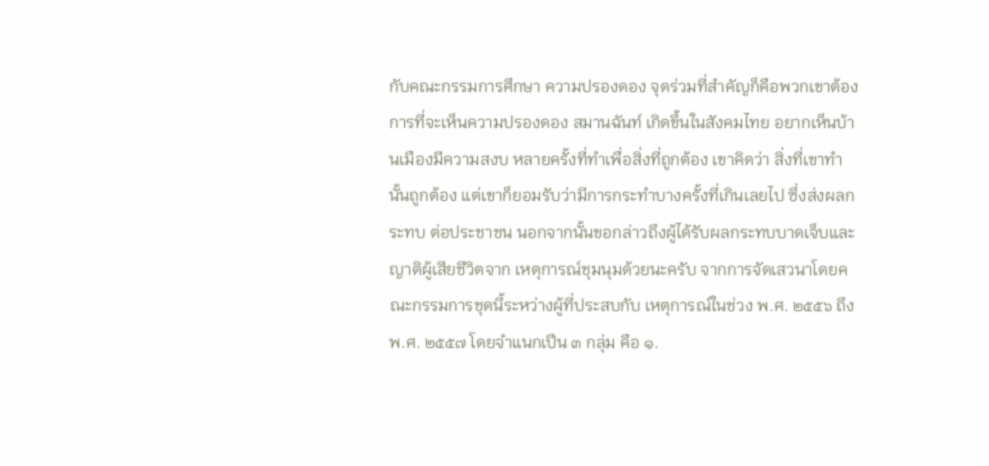กับคณะกรรมการศึกษา ความปรองดอง จุดร่วมที่สําคัญก็คือพวกเขาต้องการที่จะเห็นความปรองดอง สมานฉันท์ เกิดขึ้นในสังคมไทย อยากเห็นบ้านเมืองมีความสงบ หลายครั้งที่ทําเพื่อสิ่งที่ถูกต้อง เขาคิดว่า สิ่งที่เขาทํานั้นถูกต้อง แต่เขาก็ยอมรับว่ามีการกระทําบางครั้งที่เกินเลยไป ซึ่งส่งผลกระทบ ต่อประชาชน นอกจากนั้นขอกล่าวถึงผู้ได้รับผลกระทบบาดเจ็บและญาติผู้เสียชีวิตจาก เหตุการณ์ชุมนุมด้วยนะครับ จากการจัดเสวนาโดยคณะกรรมการชุดนี้ระหว่างผู้ที่ประสบกับ เหตุการณ์ในช่วง พ.ศ. ๒๕๕๖ ถึง พ.ศ. ๒๕๕๗ โดยจําแนกเปึน ๓ กลุ่ม คือ ๑.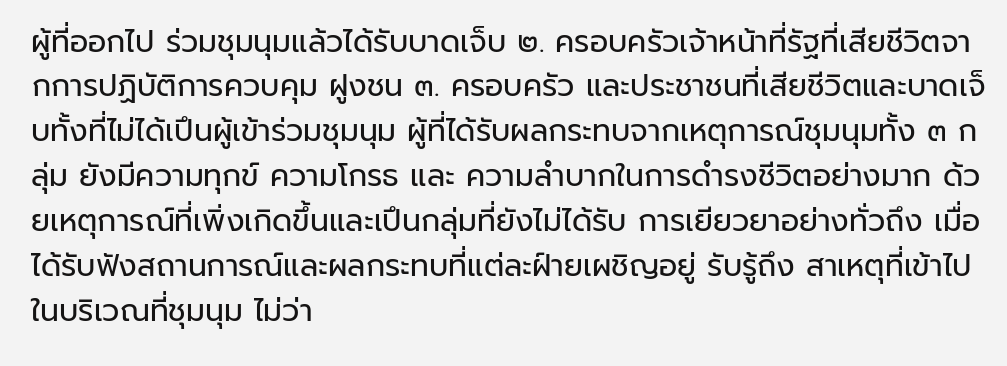ผู้ที่ออกไป ร่วมชุมนุมแล้วได้รับบาดเจ็บ ๒. ครอบครัวเจ้าหน้าที่รัฐที่เสียชีวิตจากการปฏิบัติการควบคุม ฝูงชน ๓. ครอบครัว และประชาชนที่เสียชีวิตและบาดเจ็บทั้งที่ไม่ได้เปึนผู้เข้าร่วมชุมนุม ผู้ที่ได้รับผลกระทบจากเหตุการณ์ชุมนุมทั้ง ๓ กลุ่ม ยังมีความทุกข์ ความโกรธ และ ความลําบากในการดํารงชีวิตอย่างมาก ด้วยเหตุการณ์ที่เพิ่งเกิดขึ้นและเปึนกลุ่มที่ยังไม่ได้รับ การเยียวยาอย่างทั่วถึง เมื่อได้รับฟังสถานการณ์และผลกระทบที่แต่ละฝ์ายเผชิญอยู่ รับรู้ถึง สาเหตุที่เข้าไปในบริเวณที่ชุมนุม ไม่ว่า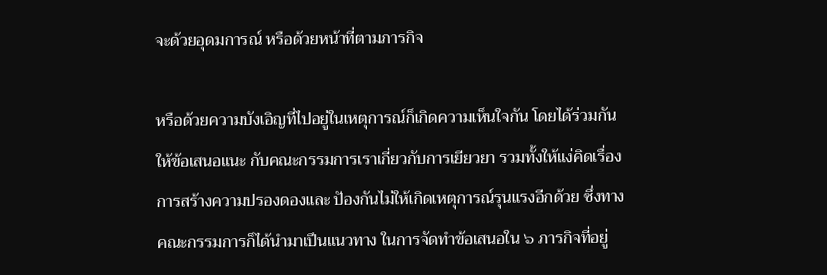จะด้วยอุดมการณ์ หรือด้วยหน้าที่ตามภารกิจ

หรือด้วยความบังเอิญที่ไปอยู่ในเหตุการณ์ก็เกิดความเห็นใจกัน โดยได้ร่วมกันให้ข้อเสนอแนะ กับคณะกรรมการเราเกี่ยวกับการเยียวยา รวมทั้งให้แง่คิดเรื่องการสร้างความปรองดองและ ปัองกันไม่ให้เกิดเหตุการณ์รุนแรงอีกด้วย ซึ่งทางคณะกรรมการก็ได้นํามาเปึนแนวทาง ในการจัดทําข้อเสนอใน ๖ ภารกิจที่อยู่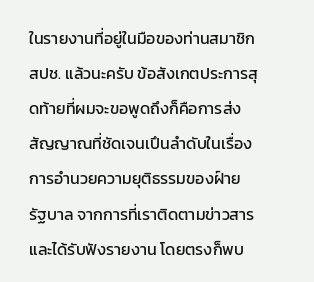ในรายงานที่อยู่ในมือของท่านสมาชิก สปช. แล้วนะครับ ข้อสังเกตประการสุดท้ายที่ผมจะขอพูดถึงก็คือการส่งสัญญาณที่ชัดเจนเปึนลําดับในเรื่อง การอํานวยความยุติธรรมของฝ์ายรัฐบาล จากการที่เราติดตามข่าวสารและได้รับฟังรายงาน โดยตรงก็พบ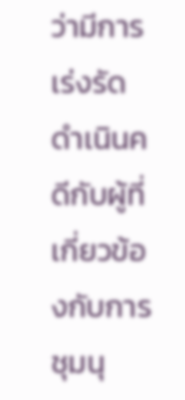ว่ามีการเร่งรัดดําเนินคดีกับผู้ที่ เกี่ยวข้องกับการชุมนุ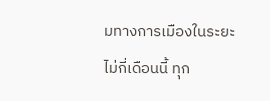มทางการเมืองในระยะ ไม่กี่เดือนนี้ ทุก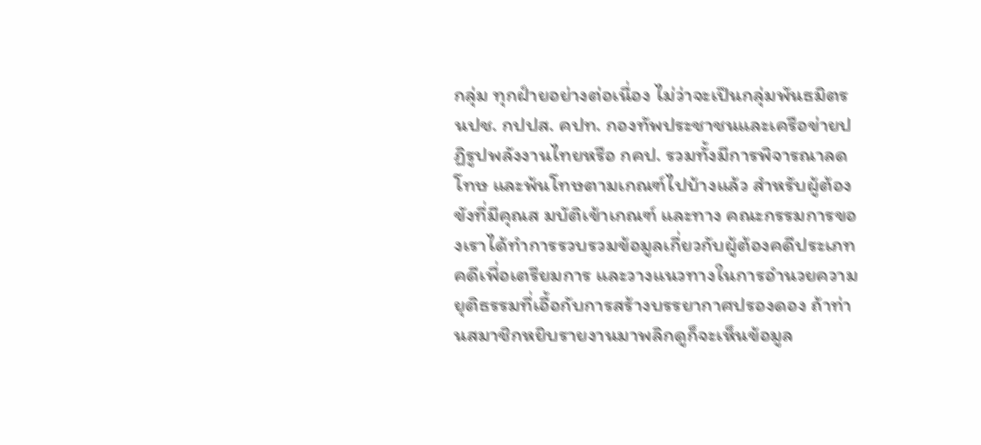กลุ่ม ทุกฝ์ายอย่างต่อเนื่อง ไม่ว่าจะเปึนกลุ่มพันธมิตร นปช. กปปส. คปท. กองทัพประชาชนและเครือข่ายปฏิรูปพลังงานไทยหรือ กคป. รวมทั้งมีการพิจารณาลดโทษ และพ้นโทษตามเกณฑ์ไปบ้างแล้ว สําหรับผู้ต้องขังที่มีคุณส มบัติเข้าเกณฑ์ และทาง คณะกรรมการของเราได้ทําการรวบรวมข้อมูลเกี่ยวกับผู้ต้องคดีประเภทคดีเพื่อเตรียมการ และวางแนวทางในการอํานวยความยุติธรรมที่เอื้อกับการสร้างบรรยากาศปรองดอง ถ้าท่านสมาชิกหยิบรายงานมาพลิกดูก็จะเห็นข้อมูล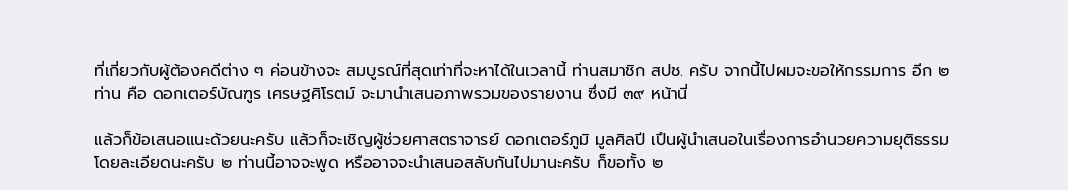ที่เกี่ยวกับผู้ต้องคดีต่าง ๆ ค่อนข้างจะ สมบูรณ์ที่สุดเท่าที่จะหาได้ในเวลานี้ ท่านสมาชิก สปช. ครับ จากนี้ไปผมจะขอให้กรรมการ อีก ๒ ท่าน คือ ดอกเตอร์บัณฑูร เศรษฐศิโรตม์ จะมานําเสนอภาพรวมของรายงาน ซึ่งมี ๓๙ หน้านี่

แล้วก็ข้อเสนอแนะด้วยนะครับ แล้วก็จะเชิญผู้ช่วยศาสตราจารย์ ดอกเตอร์ภูมิ มูลศิลปี เปึนผู้นําเสนอในเรื่องการอํานวยความยุติธรรมโดยละเอียดนะครับ ๒ ท่านนี้อาจจะพูด หรืออาจจะนําเสนอสลับกันไปมานะครับ ก็ขอทั้ง ๒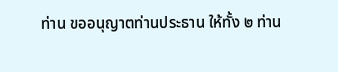ท่าน ขออนุญาตท่านประธาน ให้ทั้ง ๒ ท่าน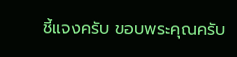ชี้แจงครับ ขอบพระคุณครับ